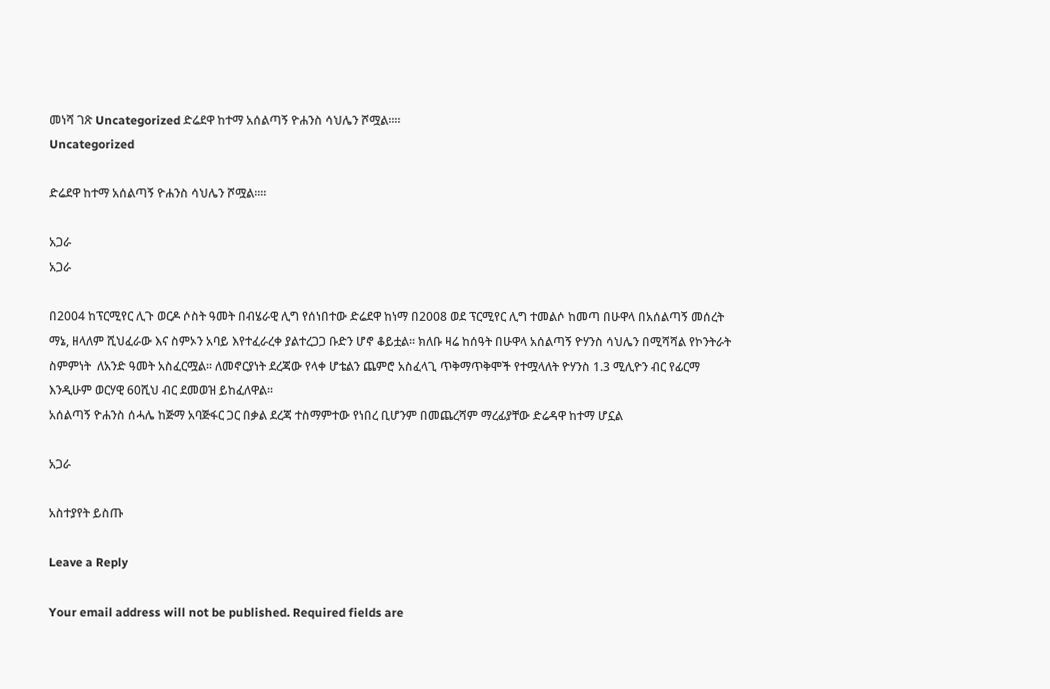መነሻ ገጽ Uncategorized ድሬደዋ ከተማ አሰልጣኝ ዮሐንስ ሳህሌን ሾሟል።።
Uncategorized

ድሬደዋ ከተማ አሰልጣኝ ዮሐንስ ሳህሌን ሾሟል።።

አጋራ
አጋራ

በ2004 ከፕርሚየር ሊጉ ወርዶ ሶስት ዓመት በብሄራዊ ሊግ የሰነበተው ድሬደዋ ከነማ በ2008 ወደ ፕርሚየር ሊግ ተመልሶ ከመጣ በሁዋላ በአሰልጣኝ መሰረት ማኔ, ዘላለም ሺህፈራው እና ስምኦን አባይ እየተፈራረቀ ያልተረጋጋ ቡድን ሆኖ ቆይቷል፡፡ ክለቡ ዛሬ ከሰዓት በሁዋላ አሰልጣኝ ዮሃንስ ሳህሌን በሚሻሻል የኮንትራት ስምምነት  ለአንድ ዓመት አስፈርሟል፡፡ ለመኖርያነት ደረጃው የላቀ ሆቴልን ጨምሮ አስፈላጊ ጥቅማጥቅሞች የተሟላለት ዮሃንስ 1.3 ሚሊዮን ብር የፊርማ እንዲሁም ወርሃዊ 60ሺህ ብር ደመወዝ ይከፈለዋል፡፡
አሰልጣኝ ዮሐንስ ሰሓሌ ከጅማ አባጅፋር ጋር በቃል ደረጃ ተስማምተው የነበረ ቢሆንም በመጨረሻም ማረፊያቸው ድሬዳዋ ከተማ ሆኗል

አጋራ

አስተያየት ይስጡ

Leave a Reply

Your email address will not be published. Required fields are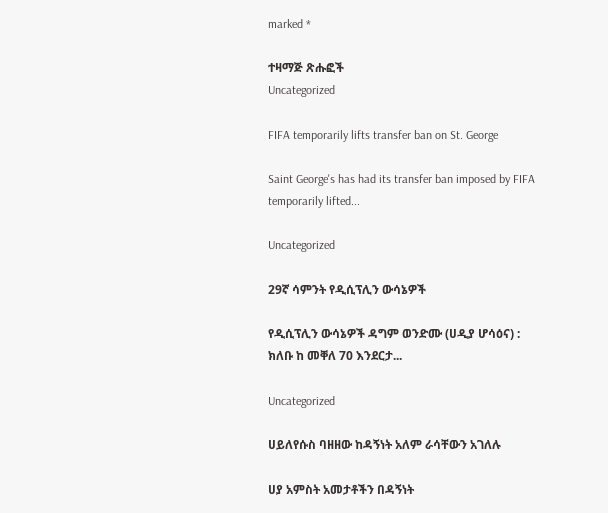marked *

ተዛማጅ ጽሑፎች
Uncategorized

FIFA temporarily lifts transfer ban on St. George

Saint George's has had its transfer ban imposed by FIFA temporarily lifted...

Uncategorized

29ኛ ሳምንት የዲሲፕሊን ውሳኔዎች

የዲሲፕሊን ውሳኔዎች ዳግም ወንድሙ (ሀዲያ ሆሳዕና) : ክለቡ ከ መቐለ 70 እንደርታ...

Uncategorized

ሀይለየሱስ ባዘዘው ከዳኝነት አለም ራሳቸውን አገለሉ

ሀያ አምስት አመታቶችን በዳኝነት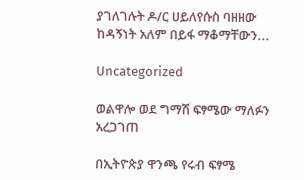ያገለገሉት ዶ/ር ሀይለየሱስ ባዘዘው ከዳኝነት አለም በይፋ ማቆማቸውን...

Uncategorized

ወልዋሎ ወደ ግማሽ ፍፃሜው ማለፉን አረጋገጠ

በኢትዮጵያ ዋንጫ የሩብ ፍፃሜ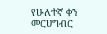የሁለተኛ ቀን መርሀግብር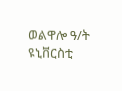ወልዋሎ ዓ/ት ዩኒቨርስቲ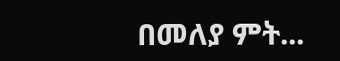በመለያ ምት...